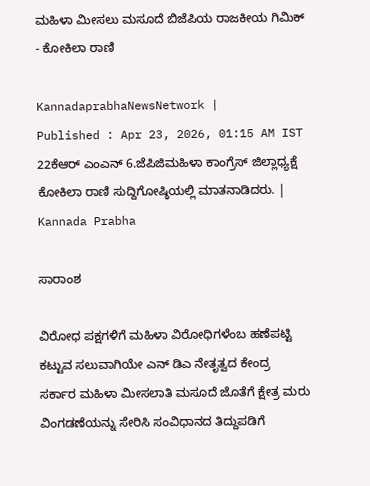ಮಹಿಳಾ ಮೀಸಲು ಮಸೂದೆ ಬಿಜೆಪಿಯ ರಾಜಕೀಯ ಗಿಮಿಕ್ - ಕೋಕಿಲಾ ರಾಣಿ

KannadaprabhaNewsNetwork |
Published : Apr 23, 2026, 01:15 AM IST
22ಕೆಆರ್ ಎಂಎನ್ 6.ಜೆಪಿಜಿಮಹಿಳಾ ಕಾಂಗ್ರೆಸ್ ಜಿಲ್ಲಾಧ್ಯಕ್ಷೆ ಕೋಕಿಲಾ ರಾಣಿ ಸುದ್ದಿಗೋಷ್ಠಿಯಲ್ಲಿ ಮಾತನಾಡಿದರು. | Kannada Prabha

ಸಾರಾಂಶ

ವಿರೋಧ ಪಕ್ಷಗಳಿಗೆ ಮಹಿಳಾ ವಿರೋಧಿಗಳೆಂಬ ಹಣೆಪಟ್ಟಿ ಕಟ್ಟುವ ಸಲುವಾಗಿಯೇ ಎನ್ ಡಿಎ ನೇತೃತ್ವದ ಕೇಂದ್ರ ಸರ್ಕಾರ ಮಹಿಳಾ ಮೀಸಲಾತಿ ಮಸೂದೆ ಜೊತೆಗೆ ಕ್ಷೇತ್ರ ಮರು ವಿಂಗಡಣೆಯನ್ನು ಸೇರಿಸಿ ಸಂವಿಧಾನದ ತಿದ್ದುಪಡಿಗೆ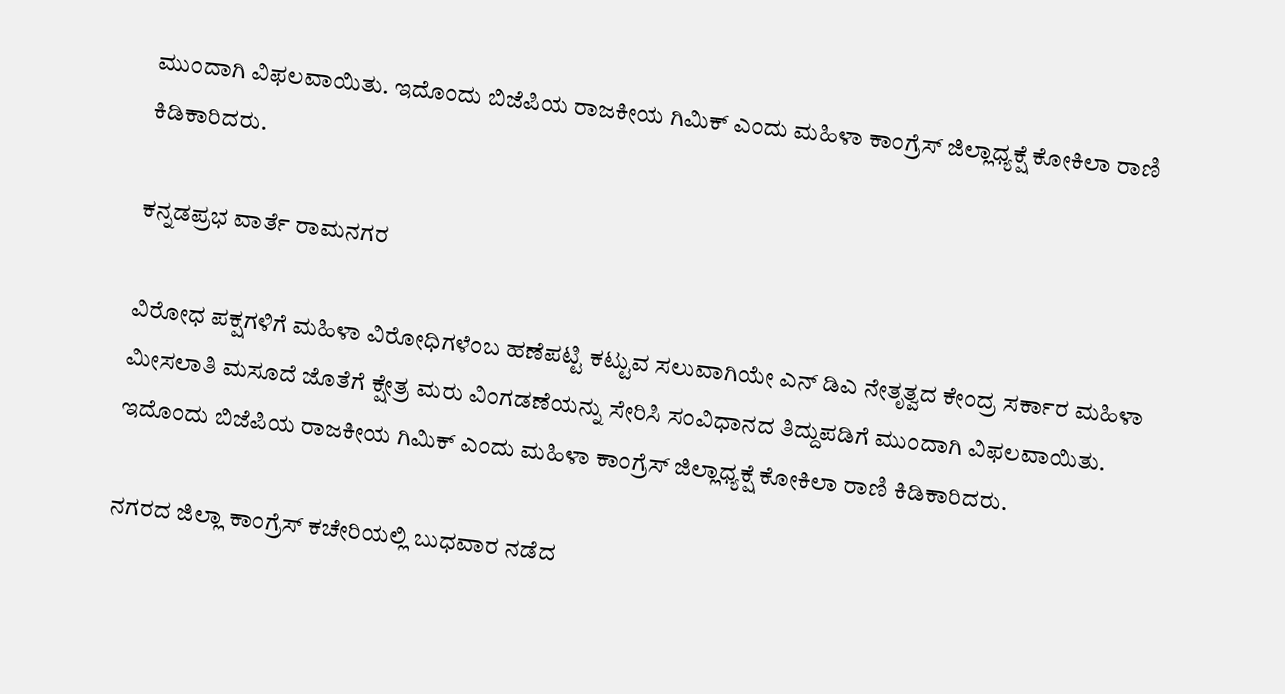ಮುಂದಾಗಿ ವಿಫಲವಾಯಿತು. ಇದೊಂದು ಬಿಜೆಪಿಯ ರಾಜಕೀಯ ಗಿಮಿಕ್ ಎಂದು ಮಹಿಳಾ ಕಾಂಗ್ರೆಸ್ ಜಿಲ್ಲಾಧ್ಯಕ್ಷೆ ಕೋಕಿಲಾ ರಾಣಿ ಕಿಡಿಕಾರಿದರು.

ಕನ್ನಡಪ್ರಭ ವಾರ್ತೆ ರಾಮನಗರ

ವಿರೋಧ ಪಕ್ಷಗಳಿಗೆ ಮಹಿಳಾ ವಿರೋಧಿಗಳೆಂಬ ಹಣೆಪಟ್ಟಿ ಕಟ್ಟುವ ಸಲುವಾಗಿಯೇ ಎನ್ ಡಿಎ ನೇತೃತ್ವದ ಕೇಂದ್ರ ಸರ್ಕಾರ ಮಹಿಳಾ ಮೀಸಲಾತಿ ಮಸೂದೆ ಜೊತೆಗೆ ಕ್ಷೇತ್ರ ಮರು ವಿಂಗಡಣೆಯನ್ನು ಸೇರಿಸಿ ಸಂವಿಧಾನದ ತಿದ್ದುಪಡಿಗೆ ಮುಂದಾಗಿ ವಿಫಲವಾಯಿತು. ಇದೊಂದು ಬಿಜೆಪಿಯ ರಾಜಕೀಯ ಗಿಮಿಕ್ ಎಂದು ಮಹಿಳಾ ಕಾಂಗ್ರೆಸ್ ಜಿಲ್ಲಾಧ್ಯಕ್ಷೆ ಕೋಕಿಲಾ ರಾಣಿ ಕಿಡಿಕಾರಿದರು.

ನಗರದ ಜಿಲ್ಲಾ ಕಾಂಗ್ರೆಸ್ ಕಚೇರಿಯಲ್ಲಿ ಬುಧವಾರ ನಡೆದ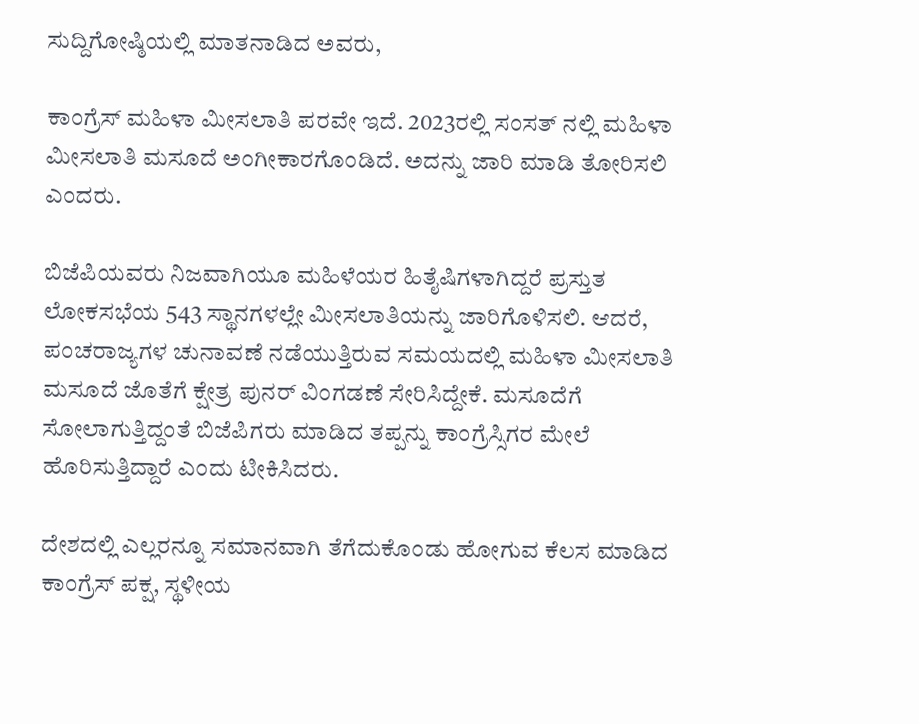ಸುದ್ದಿಗೋಷ್ಠಿಯಲ್ಲಿ ಮಾತನಾಡಿದ ಅವರು,

ಕಾಂಗ್ರೆಸ್ ಮಹಿಳಾ ಮೀಸಲಾತಿ ಪರ‌ವೇ ಇದೆ. 2023ರಲ್ಲಿ ಸಂಸತ್‌ ನಲ್ಲಿ ಮಹಿಳಾ ಮೀಸಲಾತಿ ಮಸೂದೆ ಅಂಗೀಕಾರಗೊಂಡಿದೆ. ಅದನ್ನು ಜಾರಿ ಮಾಡಿ ತೋರಿಸಲಿ ಎಂದರು.

ಬಿಜೆಪಿಯವರು ನಿಜವಾಗಿಯೂ ಮಹಿಳೆಯರ ಹಿತೈಷಿಗಳಾಗಿದ್ದರೆ ಪ್ರಸ್ತುತ ಲೋಕಸಭೆಯ 543 ಸ್ಥಾನಗಳಲ್ಲೇ ಮೀಸಲಾತಿಯನ್ನು ಜಾರಿಗೊಳಿಸಲಿ. ಆದರೆ, ಪಂಚರಾಜ್ಯಗಳ ಚುನಾವಣೆ ನಡೆಯುತ್ತಿರುವ ಸಮಯದಲ್ಲಿ ಮಹಿಳಾ ಮೀಸಲಾತಿ ಮಸೂದೆ ಜೊತೆಗೆ ಕ್ಷೇತ್ರ ಪುನರ್ ವಿಂಗಡಣೆ ಸೇರಿಸಿದ್ದೇಕೆ. ಮಸೂದೆಗೆ ಸೋಲಾಗುತ್ತಿದ್ದಂತೆ ಬಿಜೆಪಿಗರು ಮಾಡಿದ ತಪ್ಪನ್ನು ಕಾಂಗ್ರೆಸ್ಸಿಗರ ಮೇಲೆ ಹೊರಿಸುತ್ತಿದ್ದಾರೆ ಎಂದು ಟೀಕಿಸಿದರು.

ದೇಶದಲ್ಲಿ ಎಲ್ಲರನ್ನೂ ಸಮಾನವಾಗಿ ತೆಗೆದುಕೊಂಡು ಹೋಗುವ ಕೆಲಸ ಮಾಡಿದ ಕಾಂಗ್ರೆಸ್ ಪಕ್ಷ, ಸ್ಥಳೀಯ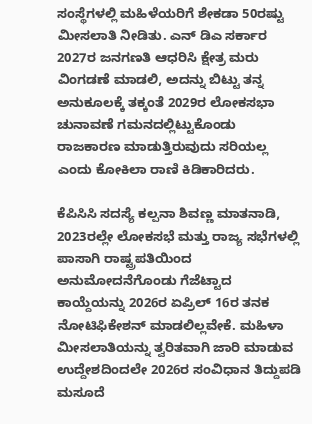ಸಂಸ್ಥೆಗಳಲ್ಲಿ ಮಹಿಳೆಯರಿಗೆ ಶೇಕಡಾ 50ರಷ್ಟು ಮೀಸಲಾತಿ ನೀಡಿತು. ಎನ್ ಡಿಎ ಸರ್ಕಾರ 2027ರ ಜನಗಣತಿ ಆಧರಿಸಿ ಕ್ಷೇತ್ರ ಮರು ವಿಂಗಡಣೆ ಮಾಡಲಿ, ಅದನ್ನು ಬಿಟ್ಟು ತನ್ನ ಅನುಕೂಲಕ್ಕೆ ತಕ್ಕಂತೆ 2029ರ ಲೋಕಸಭಾ ಚುನಾವಣೆ ಗಮನದಲ್ಲಿಟ್ಟುಕೊಂಡು ರಾಜಕಾರಣ ಮಾಡುತ್ತಿರುವುದು ಸರಿಯಲ್ಲ ಎಂದು ಕೋಕಿಲಾ ರಾಣಿ ಕಿಡಿಕಾರಿದರು.

ಕೆಪಿಸಿಸಿ ಸದಸ್ಯೆ ಕಲ್ಪನಾ ಶಿವಣ್ಣ ಮಾತನಾಡಿ, 2023ರಲ್ಲೇ ಲೋಕಸಭೆ ಮತ್ತು ರಾಜ್ಯ ಸಭೆಗಳಲ್ಲಿ ಪಾಸಾಗಿ ರಾಷ್ಟ್ರಪತಿಯಿಂದ ಅನುಮೋದನೆಗೊಂಡು ಗೆಜೆಟ್ಟಾದ ಕಾಯ್ದೆಯನ್ನು 2026ರ ಏಪ್ರಿಲ್ 16ರ ತನಕ ನೋಟಿಫಿಕೇಶನ್ ಮಾಡಲಿಲ್ಲವೇಕೆ. ಮಹಿಳಾ ಮೀಸಲಾತಿಯನ್ನು ತ್ವರಿತವಾಗಿ ಜಾರಿ ಮಾಡುವ ಉದ್ದೇಶದಿಂದಲೇ 2026ರ ಸಂವಿಧಾನ ತಿದ್ದುಪಡಿ ಮಸೂದೆ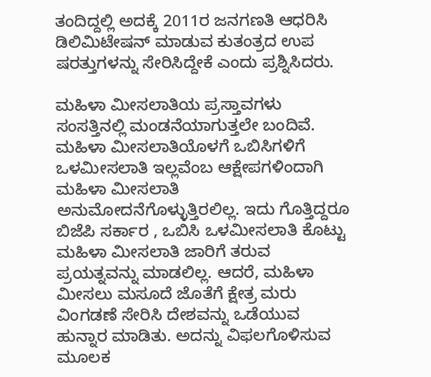ತಂದಿದ್ದಲ್ಲಿ ಅದಕ್ಕೆ 2011ರ ಜನಗಣತಿ ಆಧರಿಸಿ ಡಿಲಿಮಿಟೇಷನ್ ಮಾಡುವ ಕುತಂತ್ರದ ಉಪ ಷರತ್ತುಗಳನ್ನು ಸೇರಿಸಿದ್ದೇಕೆ ಎಂದು ಪ್ರಶ್ನಿಸಿದರು.

ಮಹಿಳಾ ಮೀಸಲಾತಿಯ ಪ್ರಸ್ತಾವಗಳು ಸಂಸತ್ತಿನಲ್ಲಿ ಮಂಡನೆಯಾಗುತ್ತಲೇ ಬಂದಿವೆ. ಮಹಿಳಾ ಮೀಸಲಾತಿಯೊಳಗೆ ಒಬಿಸಿಗಳಿಗೆ ಒಳಮೀಸಲಾತಿ ಇಲ್ಲವೆಂಬ ಆಕ್ಷೇಪಗಳಿಂದಾಗಿ ಮಹಿಳಾ ಮೀಸಲಾತಿ ಅನುಮೋದನೆಗೊಳ್ಳುತ್ತಿರಲಿಲ್ಲ. ಇದು ಗೊತ್ತಿದ್ದರೂ ಬಿಜೆಪಿ ಸರ್ಕಾರ , ಒಬಿಸಿ ಒಳಮೀಸಲಾತಿ ಕೊಟ್ಟು ಮಹಿಳಾ ಮೀಸಲಾತಿ ಜಾರಿಗೆ ತರುವ ಪ್ರಯತ್ನವನ್ನು ಮಾಡಲಿಲ್ಲ. ಆದರೆ, ಮಹಿಳಾ ಮೀಸಲು ಮಸೂದೆ ಜೊತೆಗೆ ಕ್ಷೇತ್ರ ಮರು ವಿಂಗಡಣೆ ಸೇರಿಸಿ ದೇಶವನ್ನು ಒಡೆಯುವ ಹುನ್ನಾರ ಮಾಡಿತು. ಅದನ್ನು ವಿಫಲಗೊಳಿಸುವ ಮೂಲಕ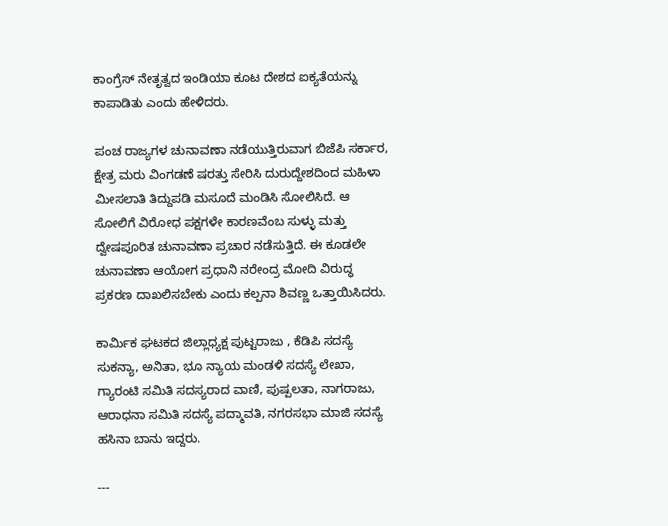ಕಾಂಗ್ರೆಸ್ ನೇತೃತ್ವದ ಇಂಡಿಯಾ ಕೂಟ ದೇಶದ ಐಕ್ಯತೆಯನ್ನು ಕಾಪಾಡಿತು ಎಂದು ಹೇಳಿದರು.

ಪಂಚ ರಾಜ್ಯಗಳ ಚುನಾವಣಾ ನಡೆಯುತ್ತಿರುವಾಗ ಬಿಜೆಪಿ ಸರ್ಕಾರ, ಕ್ಷೇತ್ರ ಮರು ವಿಂಗಡಣೆ ಷರತ್ತು ಸೇರಿಸಿ ದುರುದ್ದೇಶದಿಂದ ಮಹಿಳಾ ಮೀಸಲಾತಿ ತಿದ್ದುಪಡಿ ಮಸೂದೆ ಮಂಡಿಸಿ ಸೋಲಿಸಿದೆ. ಆ ಸೋಲಿಗೆ ವಿರೋಧ ಪಕ್ಷಗಳೇ ಕಾರಣವೆಂಬ ಸುಳ್ಳು ಮತ್ತು ದ್ವೇಷಪೂರಿತ ಚುನಾವಣಾ ಪ್ರಚಾರ ನಡೆಸುತ್ತಿದೆ. ಈ ಕೂಡಲೇ ಚುನಾವಣಾ ಆಯೋಗ ಪ್ರಧಾನಿ ನರೇಂದ್ರ ಮೋದಿ ವಿರುದ್ಧ ಪ್ರಕರಣ ದಾಖಲಿಸಬೇಕು ಎಂದು ಕಲ್ಪನಾ ಶಿವಣ್ಣ ಒತ್ತಾಯಿಸಿದರು.

ಕಾರ್ಮಿಕ ಘಟಕದ ಜಿಲ್ಲಾಧ್ಯಕ್ಷ ಪುಟ್ಟರಾಜು‌ , ಕೆಡಿಪಿ ಸದಸ್ಯೆ ಸುಕನ್ಯಾ, ಅನಿತಾ, ಭೂ ನ್ಯಾಯ ಮಂಡಳಿ ಸದಸ್ಯೆ ಲೇಖಾ, ಗ್ಯಾರಂಟಿ‌ ಸಮಿತಿ‌ ಸದಸ್ಯರಾದ ವಾಣಿ, ಪುಷ್ಪಲತಾ, ನಾಗರಾಜು, ಆರಾಧನಾ ಸಮಿತಿ ಸದಸ್ಯೆ ಪದ್ಮಾವತಿ, ನಗರಸಭಾ ಮಾಜಿ ಸದಸ್ಯೆ ಹಸಿನಾ ಬಾನು ಇದ್ದರು.

---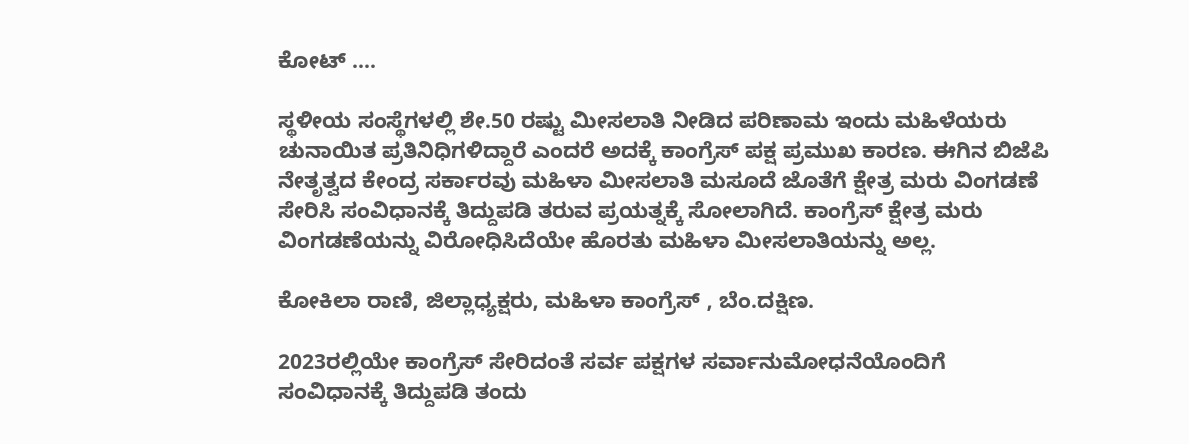ಕೋಟ್ ....

ಸ್ಥಳೀಯ ಸಂಸ್ಥೆಗಳಲ್ಲಿ ಶೇ.50 ರಷ್ಟು ಮೀಸಲಾತಿ ನೀಡಿದ ಪರಿಣಾಮ ಇಂದು ಮಹಿಳೆಯರು ಚುನಾಯಿತ ಪ್ರತಿನಿಧಿಗಳಿದ್ದಾರೆ ಎಂದರೆ ಅದಕ್ಕೆ ಕಾಂಗ್ರೆಸ್ ಪಕ್ಷ ಪ್ರಮುಖ ಕಾರಣ. ಈಗಿನ ಬಿಜೆಪಿ ನೇತೃತ್ವದ ಕೇಂದ್ರ ಸರ್ಕಾರವು ಮಹಿಳಾ ಮೀಸಲಾತಿ ಮಸೂದೆ ಜೊತೆಗೆ ಕ್ಷೇತ್ರ ಮರು ವಿಂಗಡಣೆ ಸೇರಿಸಿ ಸಂವಿಧಾನಕ್ಕೆ ತಿದ್ದುಪಡಿ ತರುವ ಪ್ರಯತ್ನಕ್ಕೆ ಸೋಲಾಗಿದೆ. ಕಾಂಗ್ರೆಸ್ ಕ್ಷೇತ್ರ ಮರು ವಿಂಗಡಣೆಯನ್ನು ವಿರೋಧಿಸಿದೆಯೇ ಹೊರತು ಮಹಿಳಾ ಮೀಸಲಾತಿಯನ್ನು ಅಲ್ಲ.

ಕೋಕಿಲಾ ರಾಣಿ, ಜಿಲ್ಲಾಧ್ಯಕ್ಷರು, ಮಹಿಳಾ ಕಾಂಗ್ರೆಸ್ , ಬೆಂ.ದಕ್ಷಿಣ.

2023ರಲ್ಲಿಯೇ ಕಾಂಗ್ರೆಸ್ ಸೇರಿದಂತೆ ಸರ್ವ ಪಕ್ಷಗಳ ಸರ್ವಾನುಮೋಧನೆಯೊಂದಿಗೆ ಸಂವಿಧಾನಕ್ಕೆ ತಿದ್ದುಪಡಿ ತಂದು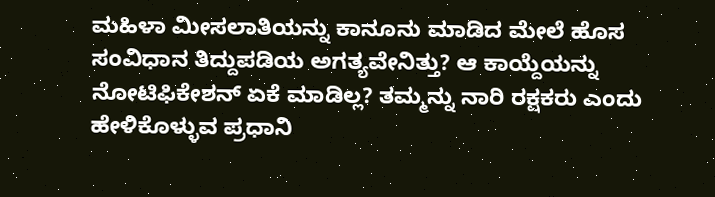ಮಹಿಳಾ ಮೀಸಲಾತಿಯನ್ನು ಕಾನೂನು ಮಾಡಿದ ಮೇಲೆ ಹೊಸ ಸಂವಿಧಾನ ತಿದ್ದುಪಡಿಯ ಅಗತ್ಯವೇನಿತ್ತು? ಆ ಕಾಯ್ದೆಯನ್ನು ನೋಟಿಫಿಕೇಶನ್ ಏಕೆ ಮಾಡಿಲ್ಲ? ತಮ್ಮನ್ನು ನಾರಿ ರಕ್ಷಕರು ಎಂದು ಹೇಳಿಕೊಳ್ಳುವ ಪ್ರಧಾನಿ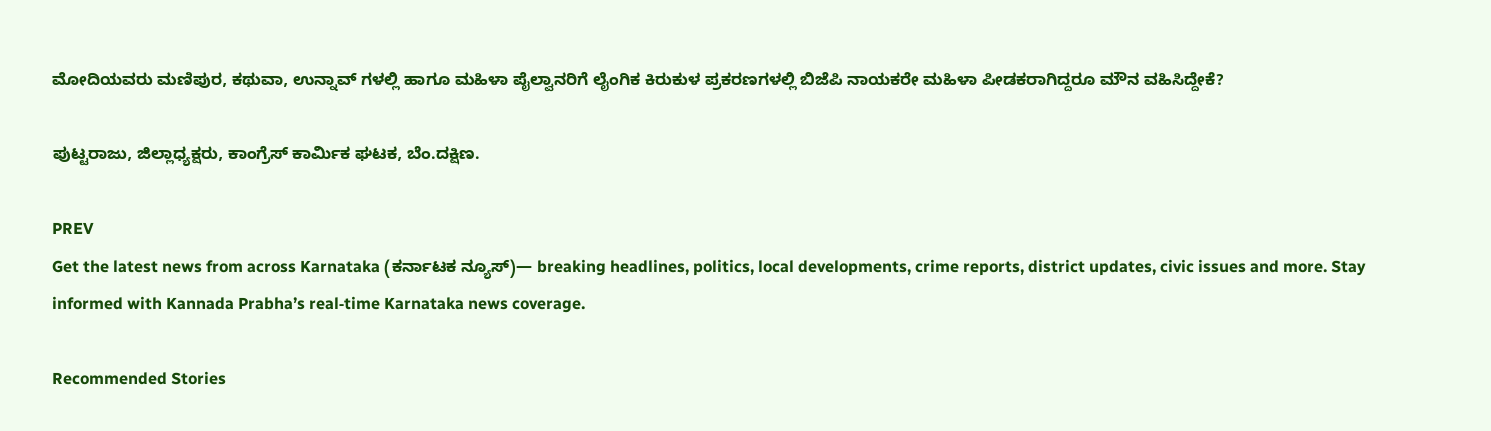ಮೋದಿಯವರು ಮಣಿಪುರ, ಕಥುವಾ, ಉನ್ನಾವ್ ಗಳಲ್ಲಿ ಹಾಗೂ ಮಹಿಳಾ ಪೈಲ್ವಾನರಿಗೆ ಲೈಂಗಿಕ ಕಿರುಕುಳ ಪ್ರಕರಣಗಳಲ್ಲಿ ಬಿಜೆಪಿ ನಾಯಕರೇ ಮಹಿಳಾ ಪೀಡಕರಾಗಿದ್ದರೂ ಮೌನ ವಹಿಸಿದ್ದೇಕೆ?

ಪುಟ್ಟರಾಜು, ಜಿಲ್ಲಾಧ್ಯಕ್ಷರು, ಕಾಂಗ್ರೆಸ್ ಕಾರ್ಮಿಕ ಘಟಕ, ಬೆಂ.ದಕ್ಷಿಣ.

PREV
Get the latest news from across Karnataka (ಕರ್ನಾಟಕ ನ್ಯೂಸ್)— breaking headlines, politics, local developments, crime reports, district updates, civic issues and more. Stay informed with Kannada Prabha’s real‑time Karnataka news coverage.

Recommended Stories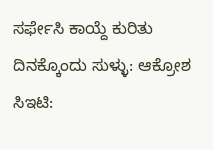ಸರ್ಫೇಸಿ ಕಾಯ್ದೆ ಕುರಿತು ದಿನಕ್ಕೊಂದು ಸುಳ್ಳು: ಆಕ್ರೋಶ
ಸಿಇಟಿ: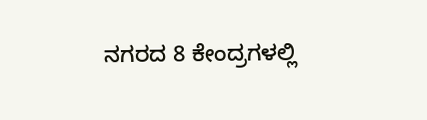ನಗರದ 8 ಕೇಂದ್ರಗಳಲ್ಲಿ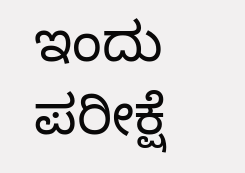ಇಂದು ಪರೀಕ್ಷೆ